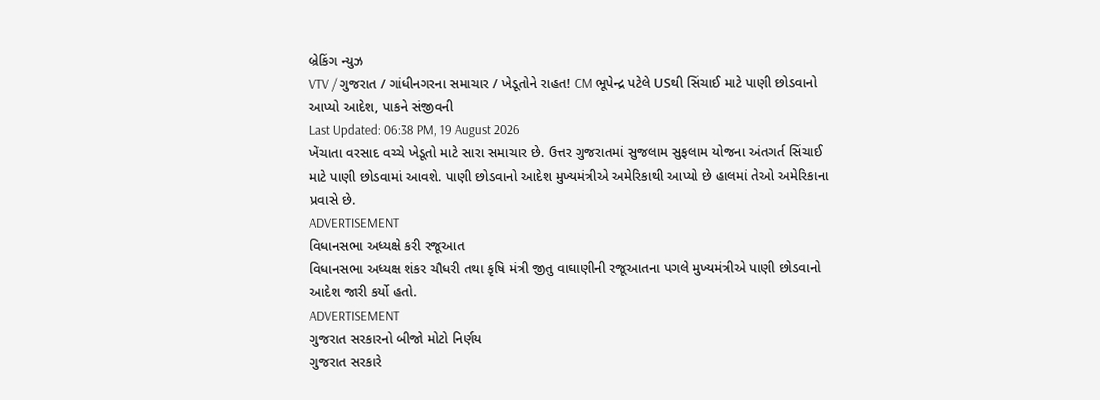બ્રેકિંગ ન્યુઝ
VTV / ગુજરાત / ગાંધીનગરના સમાચાર / ખેડૂતોને રાહત! CM ભૂપેન્દ્ર પટેલે USથી સિંચાઈ માટે પાણી છોડવાનો આપ્યો આદેશ, પાકને સંજીવની
Last Updated: 06:38 PM, 19 August 2026
ખેંચાતા વરસાદ વચ્ચે ખેડૂતો માટે સારા સમાચાર છે. ઉત્તર ગુજરાતમાં સુજલામ સુફલામ યોજના અંતગર્ત સિંચાઈ માટે પાણી છોડવામાં આવશે. પાણી છોડવાનો આદેશ મુખ્યમંત્રીએ અમેરિકાથી આપ્યો છે હાલમાં તેઓ અમેરિકાના પ્રવાસે છે.
ADVERTISEMENT
વિધાનસભા અધ્યક્ષે કરી રજૂઆત
વિધાનસભા અધ્યક્ષ શંકર ચૌધરી તથા કૃષિ મંત્રી જીતુ વાઘાણીની રજૂઆતના પગલે મુખ્યમંત્રીએ પાણી છોડવાનો આદેશ જારી કર્યો હતો.
ADVERTISEMENT
ગુજરાત સરકારનો બીજો મોટો નિર્ણય
ગુજરાત સરકારે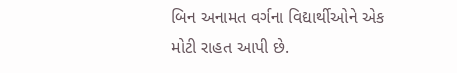બિન અનામત વર્ગના વિદ્યાર્થીઓને એક મોટી રાહત આપી છે.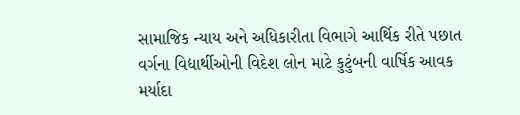સામાજિક ન્યાય અને અધિકારીતા વિભાગે આર્થિક રીતે પછાત વર્ગના વિદ્યાર્થીઓની વિદેશ લોન માટે કુટુંબની વાર્ષિક આવક મર્યાદા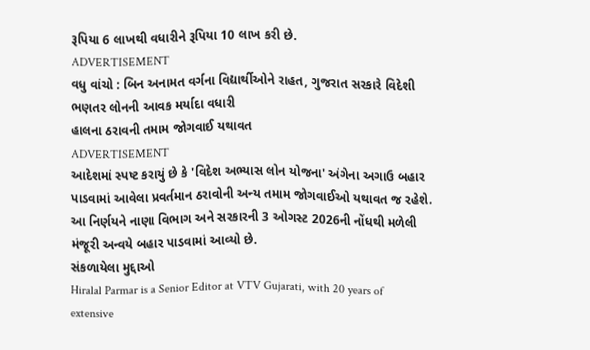રૂપિયા 6 લાખથી વધારીને રૂપિયા 10 લાખ કરી છે.
ADVERTISEMENT
વધુ વાંચો : બિન અનામત વર્ગના વિદ્યાર્થીઓને રાહત, ગુજરાત સરકારે વિદેશી ભણતર લોનની આવક મર્યાદા વધારી
હાલના ઠરાવની તમામ જોગવાઈ યથાવત
ADVERTISEMENT
આદેશમાં સ્પષ્ટ કરાયું છે કે 'વિદેશ અભ્યાસ લોન યોજના' અંગેના અગાઉ બહાર પાડવામાં આવેલા પ્રવર્તમાન ઠરાવોની અન્ય તમામ જોગવાઈઓ યથાવત જ રહેશે. આ નિર્ણયને નાણા વિભાગ અને સરકારની 3 ઓગસ્ટ 2026ની નોંધથી મળેલી મંજૂરી અન્વયે બહાર પાડવામાં આવ્યો છે.
સંકળાયેલા મુદ્દાઓ
Hiralal Parmar is a Senior Editor at VTV Gujarati, with 20 years of extensive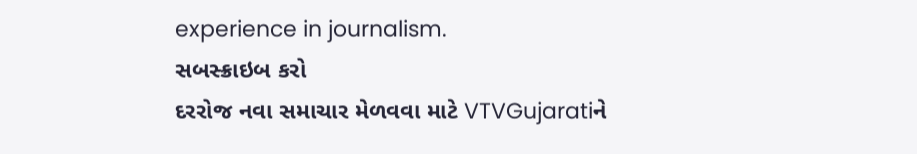experience in journalism.
સબસ્ક્રાઇબ કરો
દરરોજ નવા સમાચાર મેળવવા માટે VTVGujaratiને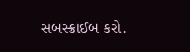સબસ્ક્રાઈબ કરો.